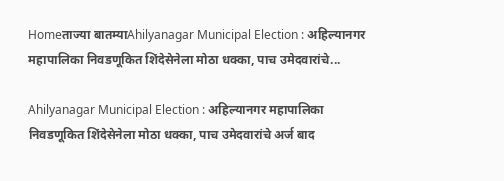Homeताज्या बातम्याAhilyanagar Municipal Election : अहिल्यानगर महापालिका निवडणूकित शिंदेसेनेला मोठा धक्का, पाच उमेदवारांचे...

Ahilyanagar Municipal Election : अहिल्यानगर महापालिका निवडणूकित शिंदेसेनेला मोठा धक्का, पाच उमेदवारांचे अर्ज बाद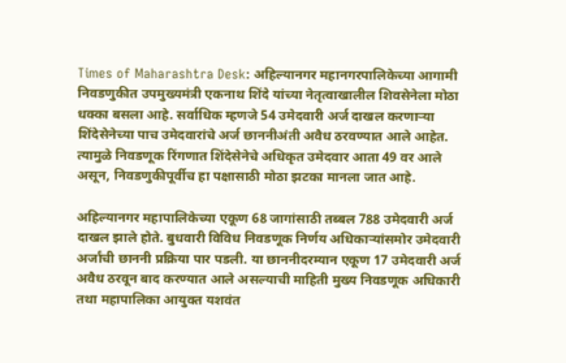Times of Maharashtra Desk: अहिल्यानगर महानगरपालिकेच्या आगामी निवडणुकीत उपमुख्यमंत्री एकनाथ शिंदे यांच्या नेतृत्वाखालील शिवसेनेला मोठा धक्का बसला आहे. सर्वाधिक म्हणजे 54 उमेदवारी अर्ज दाखल करणाऱ्या शिंदेसेनेच्या पाच उमेदवारांचे अर्ज छाननीअंती अवैध ठरवण्यात आले आहेत. त्यामुळे निवडणूक रिंगणात शिंदेसेनेचे अधिकृत उमेदवार आता 49 वर आले असून, निवडणुकीपूर्वीच हा पक्षासाठी मोठा झटका मानला जात आहे.

अहिल्यानगर महापालिकेच्या एकूण 68 जागांसाठी तब्बल 788 उमेदवारी अर्ज दाखल झाले होते. बुधवारी विविध निवडणूक निर्णय अधिकाऱ्यांसमोर उमेदवारी अर्जांची छाननी प्रक्रिया पार पडली. या छाननीदरम्यान एकूण 17 उमेदवारी अर्ज अवैध ठरवून बाद करण्यात आले असल्याची माहिती मुख्य निवडणूक अधिकारी तथा महापालिका आयुक्त यशवंत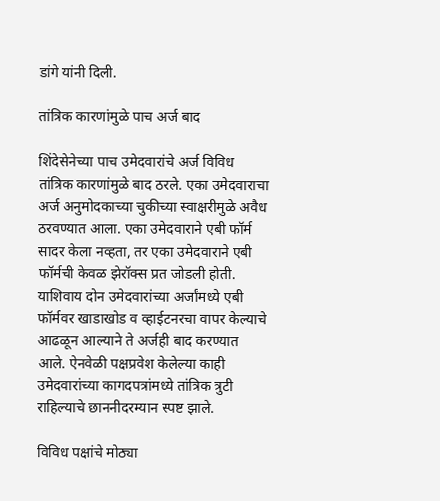डांगे यांनी दिली.

तांत्रिक कारणांमुळे पाच अर्ज बाद

शिंदेसेनेच्या पाच उमेदवारांचे अर्ज विविध तांत्रिक कारणांमुळे बाद ठरले. एका उमेदवाराचा अर्ज अनुमोदकाच्या चुकीच्या स्वाक्षरीमुळे अवैध ठरवण्यात आला. एका उमेदवाराने एबी फॉर्म सादर केला नव्हता, तर एका उमेदवाराने एबी फॉर्मची केवळ झेरॉक्स प्रत जोडली होती. याशिवाय दोन उमेदवारांच्या अर्जांमध्ये एबी फॉर्मवर खाडाखोड व व्हाईटनरचा वापर केल्याचे आढळून आल्याने ते अर्जही बाद करण्यात आले. ऐनवेळी पक्षप्रवेश केलेल्या काही उमेदवारांच्या कागदपत्रांमध्ये तांत्रिक त्रुटी राहिल्याचे छाननीदरम्यान स्पष्ट झाले.

विविध पक्षांचे मोठ्या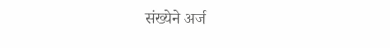संख्येने अर्ज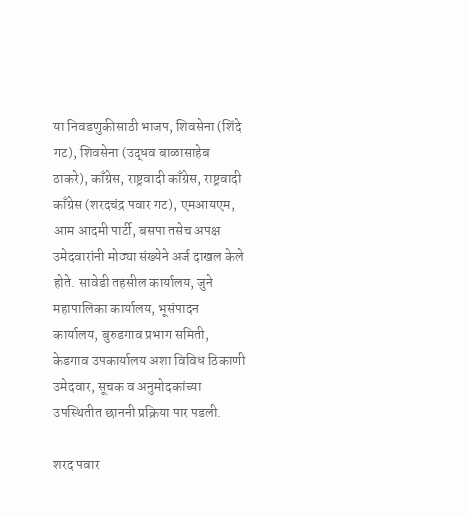या निवडणुकीसाठी भाजप, शिवसेना (शिंदे गट), शिवसेना (उद्धव बाळासाहेब ठाकरे), काँग्रेस, राष्ट्रवादी काँग्रेस, राष्ट्रवादी काँग्रेस (शरदचंद्र पवार गट), एमआयएम, आम आदमी पार्टी, बसपा तसेच अपक्ष उमेदवारांनी मोठ्या संख्येने अर्ज दाखल केले होते. सावेडी तहसील कार्यालय, जुने महापालिका कार्यालय, भूसंपादन कार्यालय, बुरुडगाव प्रभाग समिती, केडगाव उपकार्यालय अशा विविध ठिकाणी उमेदवार, सूचक व अनुमोदकांच्या उपस्थितीत छाननी प्रक्रिया पार पडली.

शरद पवार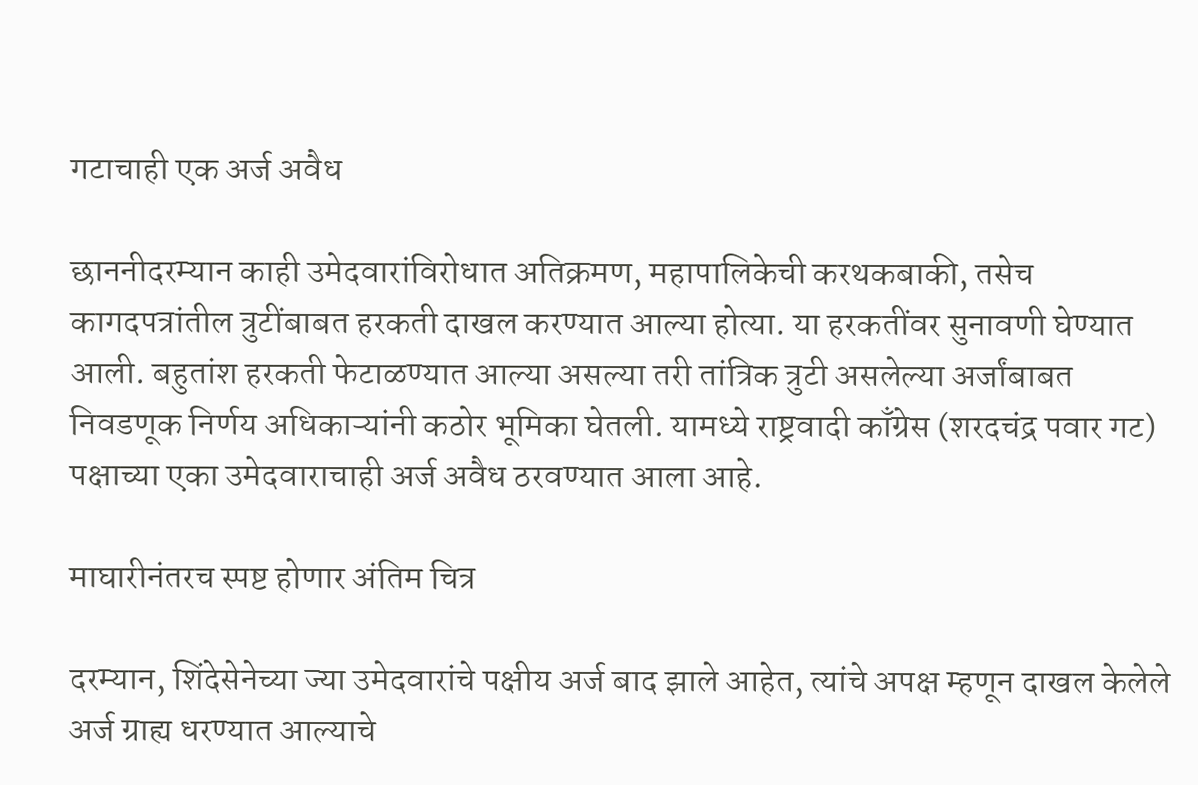गटाचाही एक अर्ज अवैध

छाननीदरम्यान काही उमेदवारांविरोधात अतिक्रमण, महापालिकेची करथकबाकी, तसेच कागदपत्रांतील त्रुटींबाबत हरकती दाखल करण्यात आल्या होत्या. या हरकतींवर सुनावणी घेण्यात आली. बहुतांश हरकती फेटाळण्यात आल्या असल्या तरी तांत्रिक त्रुटी असलेल्या अर्जांबाबत निवडणूक निर्णय अधिकाऱ्यांनी कठोर भूमिका घेतली. यामध्ये राष्ट्रवादी काँग्रेस (शरदचंद्र पवार गट) पक्षाच्या एका उमेदवाराचाही अर्ज अवैध ठरवण्यात आला आहे.

माघारीनंतरच स्पष्ट होणार अंतिम चित्र

दरम्यान, शिंदेसेनेच्या ज्या उमेदवारांचे पक्षीय अर्ज बाद झाले आहेत, त्यांचे अपक्ष म्हणून दाखल केलेले अर्ज ग्राह्य धरण्यात आल्याचे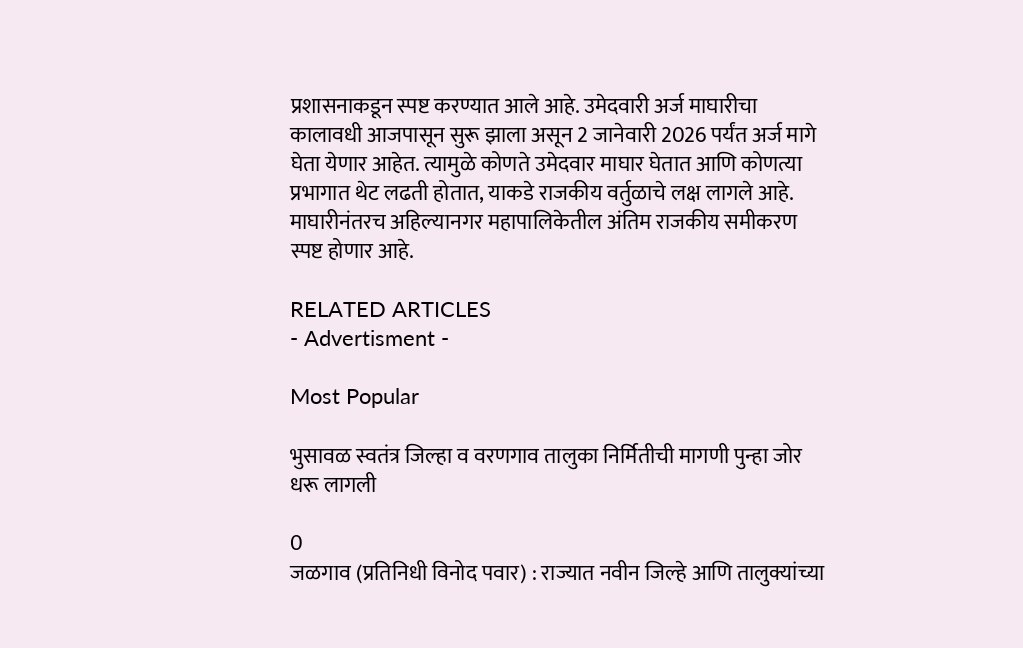प्रशासनाकडून स्पष्ट करण्यात आले आहे. उमेदवारी अर्ज माघारीचा कालावधी आजपासून सुरू झाला असून 2 जानेवारी 2026 पर्यंत अर्ज मागे घेता येणार आहेत. त्यामुळे कोणते उमेदवार माघार घेतात आणि कोणत्या प्रभागात थेट लढती होतात, याकडे राजकीय वर्तुळाचे लक्ष लागले आहे. माघारीनंतरच अहिल्यानगर महापालिकेतील अंतिम राजकीय समीकरण स्पष्ट होणार आहे.

RELATED ARTICLES
- Advertisment -

Most Popular

भुसावळ स्वतंत्र जिल्हा व वरणगाव तालुका निर्मितीची मागणी पुन्हा जोर धरू लागली

0
जळगाव (प्रतिनिधी विनोद पवार) : राज्यात नवीन जिल्हे आणि तालुक्यांच्या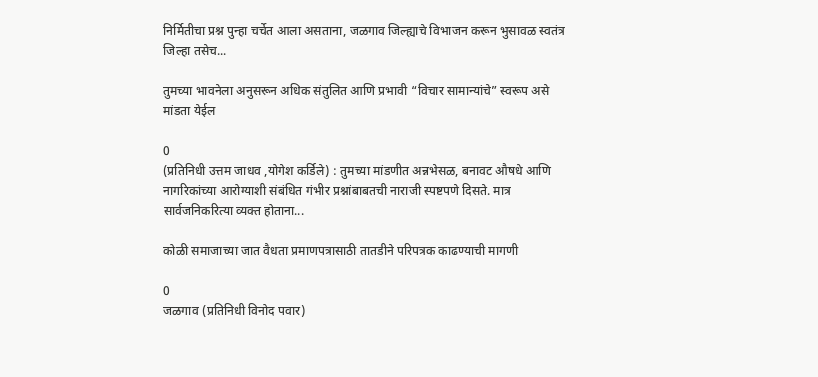निर्मितीचा प्रश्न पुन्हा चर्चेत आला असताना, जळगाव जिल्ह्याचे विभाजन करून भुसावळ स्वतंत्र जिल्हा तसेच...

तुमच्या भावनेला अनुसरून अधिक संतुलित आणि प्रभावी “विचार सामान्यांचे” स्वरूप असे मांडता येईल

0
(प्रतिनिधी उत्तम जाधव ,योगेश कर्डिले) : तुमच्या मांडणीत अन्नभेसळ, बनावट औषधे आणि नागरिकांच्या आरोग्याशी संबंधित गंभीर प्रश्नांबाबतची नाराजी स्पष्टपणे दिसते. मात्र सार्वजनिकरित्या व्यक्त होताना...

कोळी समाजाच्या जात वैधता प्रमाणपत्रासाठी तातडीने परिपत्रक काढण्याची मागणी

0
जळगाव (प्रतिनिधी विनोद पवार)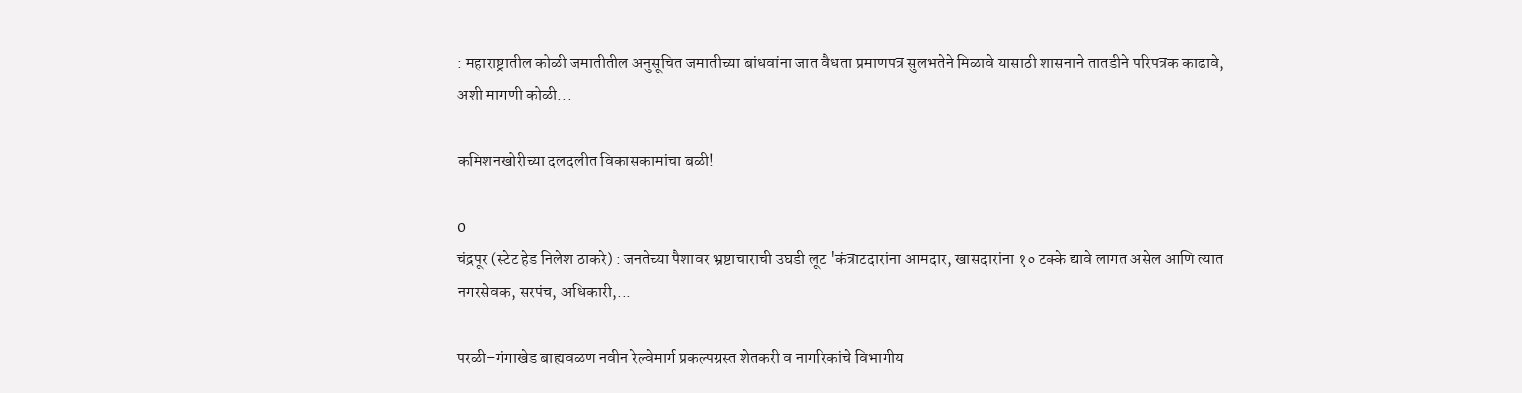: महाराष्ट्रातील कोळी जमातीतील अनुसूचित जमातीच्या बांधवांना जात वैधता प्रमाणपत्र सुलभतेने मिळावे यासाठी शासनाने तातडीने परिपत्रक काढावे, अशी मागणी कोळी...

कमिशनखोरीच्या दलदलीत विकासकामांचा बळी!

0
चंद्रपूर (स्टेट हेड निलेश ठाकरे) : जनतेच्या पैशावर भ्रष्टाचाराची उघडी लूट 'कंत्राटदारांना आमदार, खासदारांना १० टक्के द्यावे लागत असेल आणि त्यात नगरसेवक, सरपंच, अधिकारी,...

परळी–गंगाखेड बाह्यवळण नवीन रेल्वेमार्ग प्रकल्पग्रस्त शेतकरी व नागरिकांचे विभागीय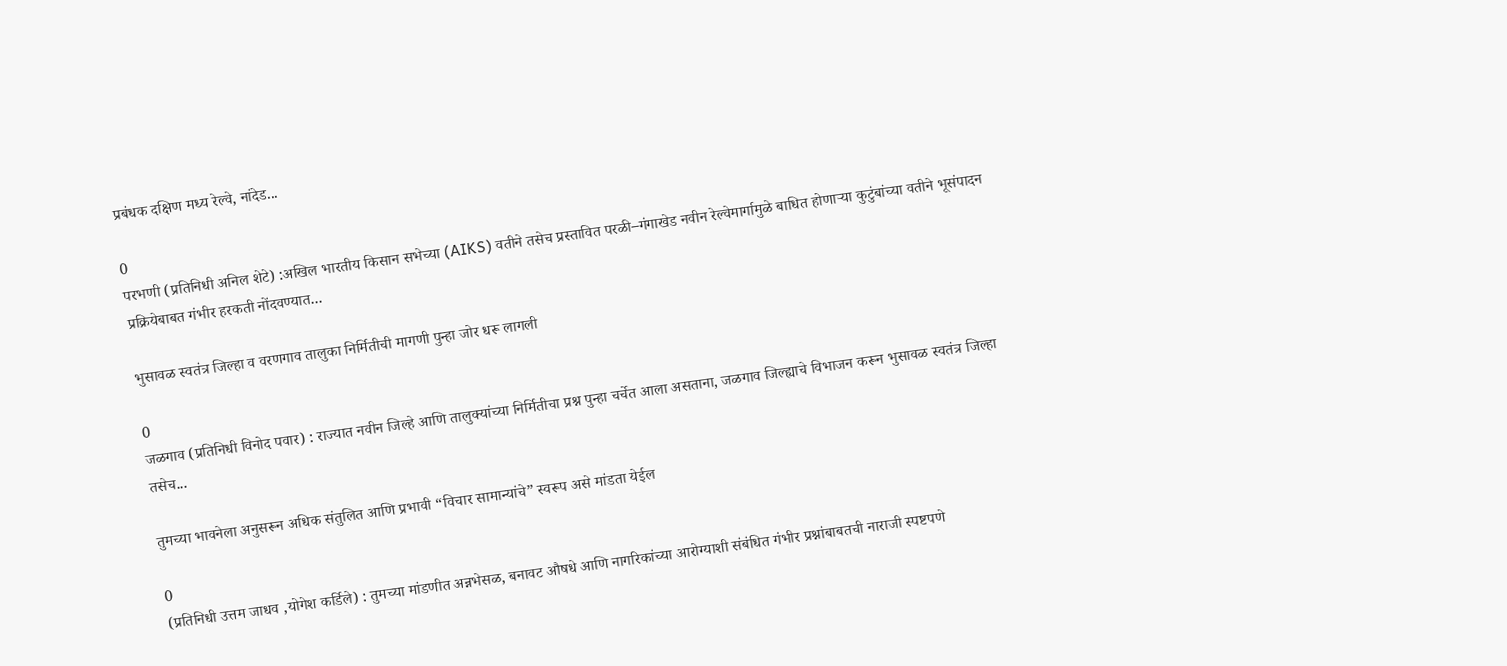प्रबंधक दक्षिण मध्य रेल्वे, नांदेड...

0
परभणी (प्रतिनिधी अनिल शेटे) :अखिल भारतीय किसान सभेच्या (AIKS) वतीने तसेच प्रस्तावित परळी–गंगाखेड नवीन रेल्वेमार्गामुळे बाधित होणाऱ्या कुटुंबांच्या वतीने भूसंपादन प्रक्रियेबाबत गंभीर हरकती नोंदवण्यात...

भुसावळ स्वतंत्र जिल्हा व वरणगाव तालुका निर्मितीची मागणी पुन्हा जोर धरू लागली

0
जळगाव (प्रतिनिधी विनोद पवार) : राज्यात नवीन जिल्हे आणि तालुक्यांच्या निर्मितीचा प्रश्न पुन्हा चर्चेत आला असताना, जळगाव जिल्ह्याचे विभाजन करून भुसावळ स्वतंत्र जिल्हा तसेच...

तुमच्या भावनेला अनुसरून अधिक संतुलित आणि प्रभावी “विचार सामान्यांचे” स्वरूप असे मांडता येईल

0
(प्रतिनिधी उत्तम जाधव ,योगेश कर्डिले) : तुमच्या मांडणीत अन्नभेसळ, बनावट औषधे आणि नागरिकांच्या आरोग्याशी संबंधित गंभीर प्रश्नांबाबतची नाराजी स्पष्टपणे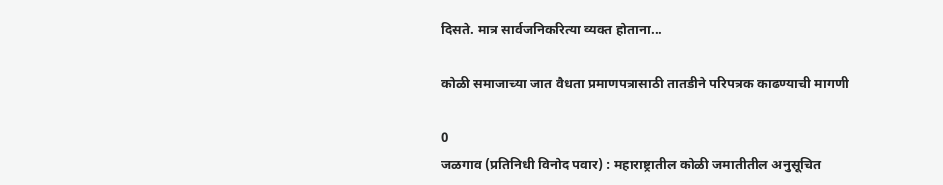दिसते. मात्र सार्वजनिकरित्या व्यक्त होताना...

कोळी समाजाच्या जात वैधता प्रमाणपत्रासाठी तातडीने परिपत्रक काढण्याची मागणी

0
जळगाव (प्रतिनिधी विनोद पवार) : महाराष्ट्रातील कोळी जमातीतील अनुसूचित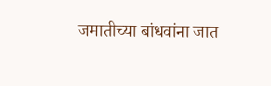जमातीच्या बांधवांना जात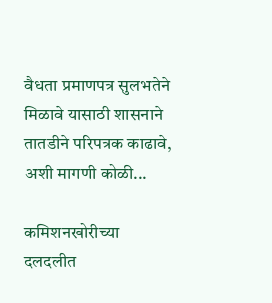वैधता प्रमाणपत्र सुलभतेने मिळावे यासाठी शासनाने तातडीने परिपत्रक काढावे, अशी मागणी कोळी...

कमिशनखोरीच्या दलदलीत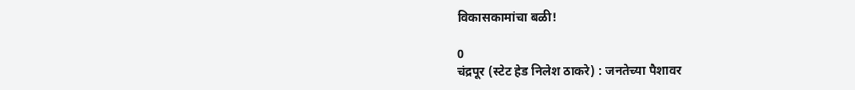विकासकामांचा बळी!

0
चंद्रपूर (स्टेट हेड निलेश ठाकरे) : जनतेच्या पैशावर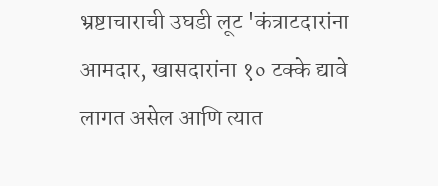भ्रष्टाचाराची उघडी लूट 'कंत्राटदारांना आमदार, खासदारांना १० टक्के द्यावे लागत असेल आणि त्यात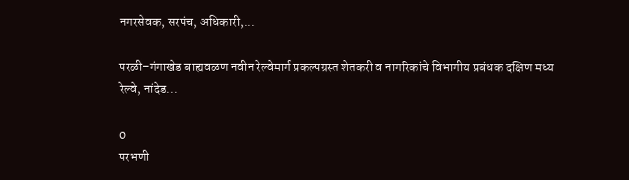नगरसेवक, सरपंच, अधिकारी,...

परळी–गंगाखेड बाह्यवळण नवीन रेल्वेमार्ग प्रकल्पग्रस्त शेतकरी व नागरिकांचे विभागीय प्रबंधक दक्षिण मध्य रेल्वे, नांदेड...

0
परभणी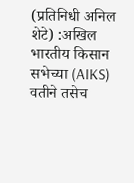(प्रतिनिधी अनिल शेटे) :अखिल भारतीय किसान सभेच्या (AIKS) वतीने तसेच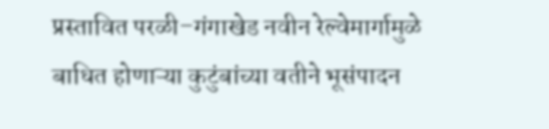प्रस्तावित परळी–गंगाखेड नवीन रेल्वेमार्गामुळे बाधित होणाऱ्या कुटुंबांच्या वतीने भूसंपादन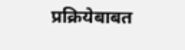प्रक्रियेबाबत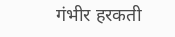गंभीर हरकती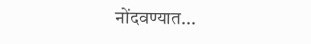नोंदवण्यात...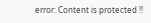error: Content is protected !!